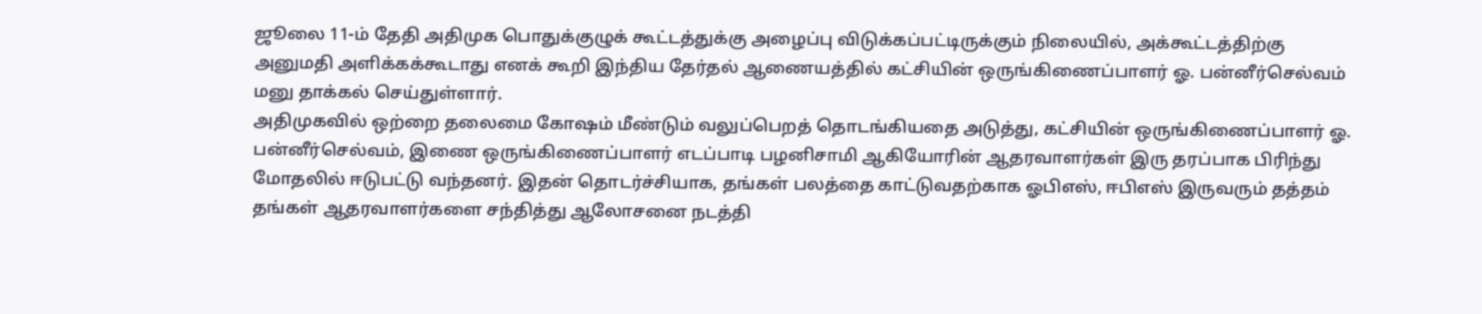ஜூலை 11-ம் தேதி அதிமுக பொதுக்குழுக் கூட்டத்துக்கு அழைப்பு விடுக்கப்பட்டிருக்கும் நிலையில், அக்கூட்டத்திற்கு அனுமதி அளிக்கக்கூடாது எனக் கூறி இந்திய தேர்தல் ஆணையத்தில் கட்சியின் ஒருங்கிணைப்பாளர் ஓ. பன்னீர்செல்வம் மனு தாக்கல் செய்துள்ளார்.
அதிமுகவில் ஒற்றை தலைமை கோஷம் மீண்டும் வலுப்பெறத் தொடங்கியதை அடுத்து, கட்சியின் ஒருங்கிணைப்பாளர் ஓ. பன்னீர்செல்வம், இணை ஒருங்கிணைப்பாளர் எடப்பாடி பழனிசாமி ஆகியோரின் ஆதரவாளர்கள் இரு தரப்பாக பிரிந்து மோதலில் ஈடுபட்டு வந்தனர். இதன் தொடர்ச்சியாக, தங்கள் பலத்தை காட்டுவதற்காக ஓபிஎஸ், ஈபிஎஸ் இருவரும் தத்தம் தங்கள் ஆதரவாளர்களை சந்தித்து ஆலோசனை நடத்தி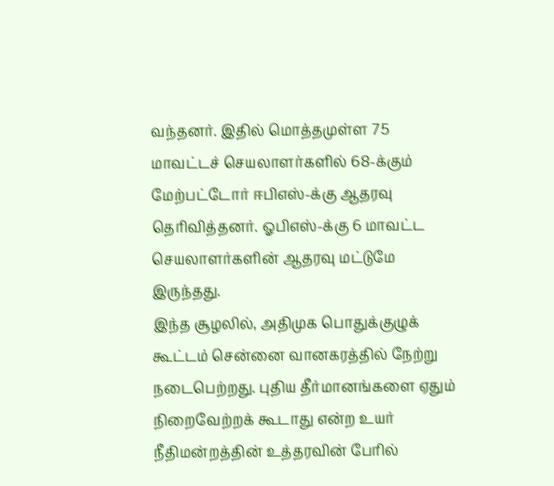வந்தனர். இதில் மொத்தமுள்ள 75 மாவட்டச் செயலாளர்களில் 68-க்கும் மேற்பட்டோர் ஈபிஎஸ்-க்கு ஆதரவு தெரிவித்தனர். ஓபிஎஸ்-க்கு 6 மாவட்ட செயலாளர்களின் ஆதரவு மட்டுமே இருந்தது.
இந்த சூழலில், அதிமுக பொதுக்குழுக் கூட்டம் சென்னை வானகரத்தில் நேற்று நடைபெற்றது. புதிய தீர்மானங்களை ஏதும் நிறைவேற்றக் கூடாது என்ற உயர் நீதிமன்றத்தின் உத்தரவின் பேரில்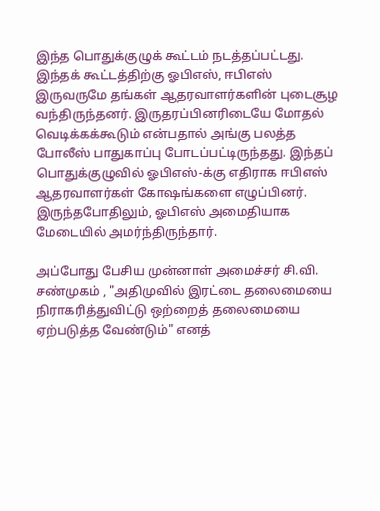இந்த பொதுக்குழுக் கூட்டம் நடத்தப்பட்டது. இந்தக் கூட்டத்திற்கு ஓபிஎஸ், ஈபிஎஸ் இருவருமே தங்கள் ஆதரவாளர்களின் புடைசூழ வந்திருந்தனர். இருதரப்பினரிடையே மோதல் வெடிக்கக்கூடும் என்பதால் அங்கு பலத்த போலீஸ் பாதுகாப்பு போடப்பட்டிருந்தது. இந்தப் பொதுக்குழுவில் ஓபிஎஸ்-க்கு எதிராக ஈபிஎஸ் ஆதரவாளர்கள் கோஷங்களை எழுப்பினர். இருந்தபோதிலும், ஓபிஎஸ் அமைதியாக மேடையில் அமர்ந்திருந்தார்.

அப்போது பேசிய முன்னாள் அமைச்சர் சி.வி. சண்முகம் , "அதிமுவில் இரட்டை தலைமையை நிராகரித்துவிட்டு ஒற்றைத் தலைமையை ஏற்படுத்த வேண்டும்" எனத்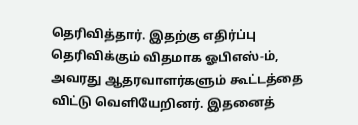தெரிவித்தார். இதற்கு எதிர்ப்பு தெரிவிக்கும் விதமாக ஓபிஎஸ்-ம், அவரது ஆதரவாளர்களும் கூட்டத்தை விட்டு வெளியேறினர். இதனைத்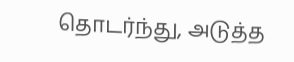தொடர்ந்து, அடுத்த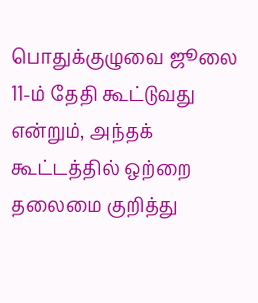பொதுக்குழுவை ஜூலை 11-ம் தேதி கூட்டுவது என்றும், அந்தக் கூட்டத்தில் ஒற்றை தலைமை குறித்து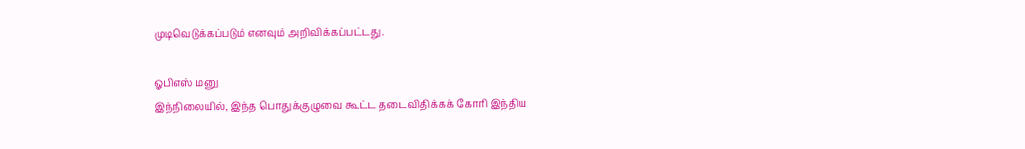முடிவெடுக்கப்படும் எனவும் அறிவிக்கப்பட்டது.

ஓபிஎஸ் மனு
இந்நிலையில், இந்த பொதுக்குழுவை கூட்ட தடைவிதிக்கக் கோரி இந்திய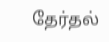தேர்தல்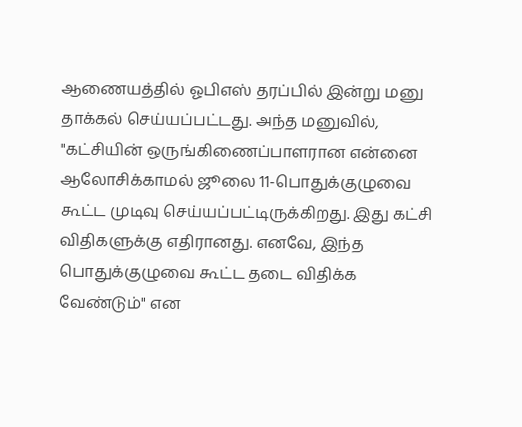ஆணையத்தில் ஓபிஎஸ் தரப்பில் இன்று மனு தாக்கல் செய்யப்பட்டது. அந்த மனுவில், "கட்சியின் ஒருங்கிணைப்பாளரான என்னை ஆலோசிக்காமல் ஜூலை 11-பொதுக்குழுவை கூட்ட முடிவு செய்யப்பட்டிருக்கிறது. இது கட்சி விதிகளுக்கு எதிரானது. எனவே, இந்த பொதுக்குழுவை கூட்ட தடை விதிக்க வேண்டும்" என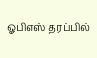ஓபிஎஸ் தரப்பில்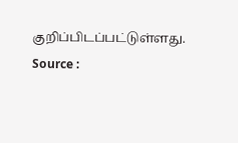குறிப்பிடப்பட்டுள்ளது.
Source :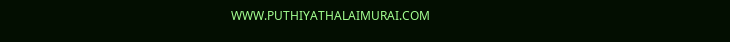WWW.PUTHIYATHALAIMURAI.COM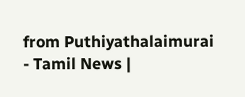from Puthiyathalaimurai - Tamil News |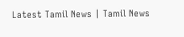Latest Tamil News | Tamil News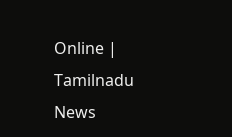Online | Tamilnadu News